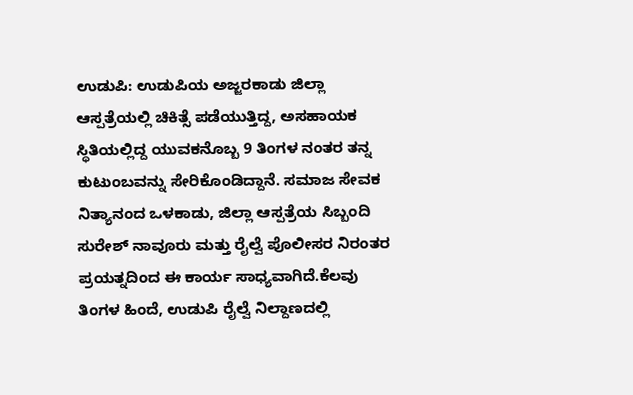ಉಡುಪಿ: ಉಡುಪಿಯ ಅಜ್ಜರಕಾಡು ಜಿಲ್ಲಾ ಆಸ್ಪತ್ರೆಯಲ್ಲಿ ಚಿಕಿತ್ಸೆ ಪಡೆಯುತ್ತಿದ್ದ, ಅಸಹಾಯಕ ಸ್ಥಿತಿಯಲ್ಲಿದ್ದ ಯುವಕನೊಬ್ಬ 9 ತಿಂಗಳ ನಂತರ ತನ್ನ ಕುಟುಂಬವನ್ನು ಸೇರಿಕೊಂಡಿದ್ದಾನೆ. ಸಮಾಜ ಸೇವಕ ನಿತ್ಯಾನಂದ ಒಳಕಾಡು, ಜಿಲ್ಲಾ ಆಸ್ಪತ್ರೆಯ ಸಿಬ್ಬಂದಿ ಸುರೇಶ್ ನಾವೂರು ಮತ್ತು ರೈಲ್ವೆ ಪೊಲೀಸರ ನಿರಂತರ ಪ್ರಯತ್ನದಿಂದ ಈ ಕಾರ್ಯ ಸಾಧ್ಯವಾಗಿದೆ.ಕೆಲವು ತಿಂಗಳ ಹಿಂದೆ, ಉಡುಪಿ ರೈಲ್ವೆ ನಿಲ್ದಾಣದಲ್ಲಿ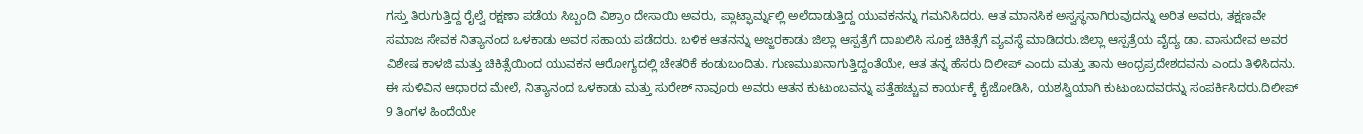ಗಸ್ತು ತಿರುಗುತ್ತಿದ್ದ ರೈಲ್ವೆ ರಕ್ಷಣಾ ಪಡೆಯ ಸಿಬ್ಬಂದಿ ವಿಶ್ರಾಂ ದೇಸಾಯಿ ಅವರು, ಪ್ಲಾಟ್ಫಾರ್ಮ್ನಲ್ಲಿ ಅಲೆದಾಡುತ್ತಿದ್ದ ಯುವಕನನ್ನು ಗಮನಿಸಿದರು. ಆತ ಮಾನಸಿಕ ಅಸ್ವಸ್ಥನಾಗಿರುವುದನ್ನು ಅರಿತ ಅವರು, ತಕ್ಷಣವೇ ಸಮಾಜ ಸೇವಕ ನಿತ್ಯಾನಂದ ಒಳಕಾಡು ಅವರ ಸಹಾಯ ಪಡೆದರು. ಬಳಿಕ ಆತನನ್ನು ಅಜ್ಜರಕಾಡು ಜಿಲ್ಲಾ ಆಸ್ಪತ್ರೆಗೆ ದಾಖಲಿಸಿ ಸೂಕ್ತ ಚಿಕಿತ್ಸೆಗೆ ವ್ಯವಸ್ಥೆ ಮಾಡಿದರು.ಜಿಲ್ಲಾ ಆಸ್ಪತ್ರೆಯ ವೈದ್ಯ ಡಾ. ವಾಸುದೇವ ಅವರ ವಿಶೇಷ ಕಾಳಜಿ ಮತ್ತು ಚಿಕಿತ್ಸೆಯಿಂದ ಯುವಕನ ಆರೋಗ್ಯದಲ್ಲಿ ಚೇತರಿಕೆ ಕಂಡುಬಂದಿತು. ಗುಣಮುಖನಾಗುತ್ತಿದ್ದಂತೆಯೇ, ಆತ ತನ್ನ ಹೆಸರು ದಿಲೀಪ್ ಎಂದು ಮತ್ತು ತಾನು ಆಂಧ್ರಪ್ರದೇಶದವನು ಎಂದು ತಿಳಿಸಿದನು. ಈ ಸುಳಿವಿನ ಆಧಾರದ ಮೇಲೆ, ನಿತ್ಯಾನಂದ ಒಳಕಾಡು ಮತ್ತು ಸುರೇಶ್ ನಾವೂರು ಅವರು ಆತನ ಕುಟುಂಬವನ್ನು ಪತ್ತೆಹಚ್ಚುವ ಕಾರ್ಯಕ್ಕೆ ಕೈಜೋಡಿಸಿ, ಯಶಸ್ವಿಯಾಗಿ ಕುಟುಂಬದವರನ್ನು ಸಂಪರ್ಕಿಸಿದರು.ದಿಲೀಪ್ 9 ತಿಂಗಳ ಹಿಂದೆಯೇ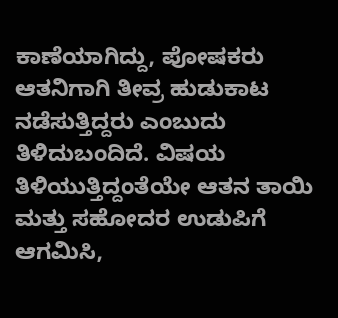ಕಾಣೆಯಾಗಿದ್ದು, ಪೋಷಕರು ಆತನಿಗಾಗಿ ತೀವ್ರ ಹುಡುಕಾಟ ನಡೆಸುತ್ತಿದ್ದರು ಎಂಬುದು ತಿಳಿದುಬಂದಿದೆ. ವಿಷಯ ತಿಳಿಯುತ್ತಿದ್ದಂತೆಯೇ ಆತನ ತಾಯಿ ಮತ್ತು ಸಹೋದರ ಉಡುಪಿಗೆ ಆಗಮಿಸಿ,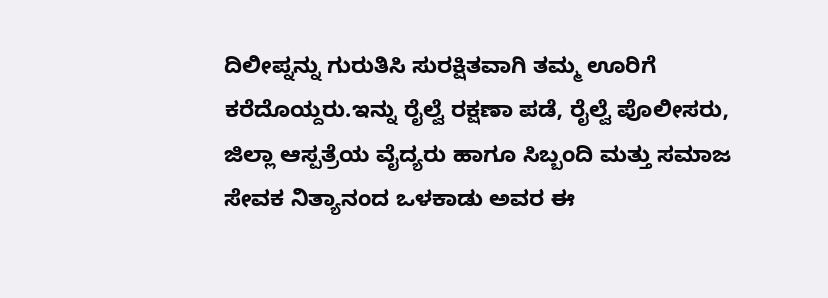ದಿಲೀಪ್ನನ್ನು ಗುರುತಿಸಿ ಸುರಕ್ಷಿತವಾಗಿ ತಮ್ಮ ಊರಿಗೆ ಕರೆದೊಯ್ದರು.ಇನ್ನು ರೈಲ್ವೆ ರಕ್ಷಣಾ ಪಡೆ, ರೈಲ್ವೆ ಪೊಲೀಸರು, ಜಿಲ್ಲಾ ಆಸ್ಪತ್ರೆಯ ವೈದ್ಯರು ಹಾಗೂ ಸಿಬ್ಬಂದಿ ಮತ್ತು ಸಮಾಜ ಸೇವಕ ನಿತ್ಯಾನಂದ ಒಳಕಾಡು ಅವರ ಈ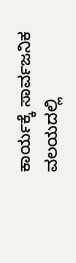ಕಾರ್ಯಕ್ಕೆ ಸಾರ್ವಜನಿಕ ವಲಯದಲ್ಲಿ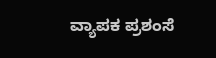ವ್ಯಾಪಕ ಪ್ರಶಂಸೆ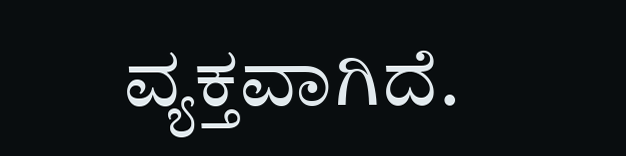ವ್ಯಕ್ತವಾಗಿದೆ.